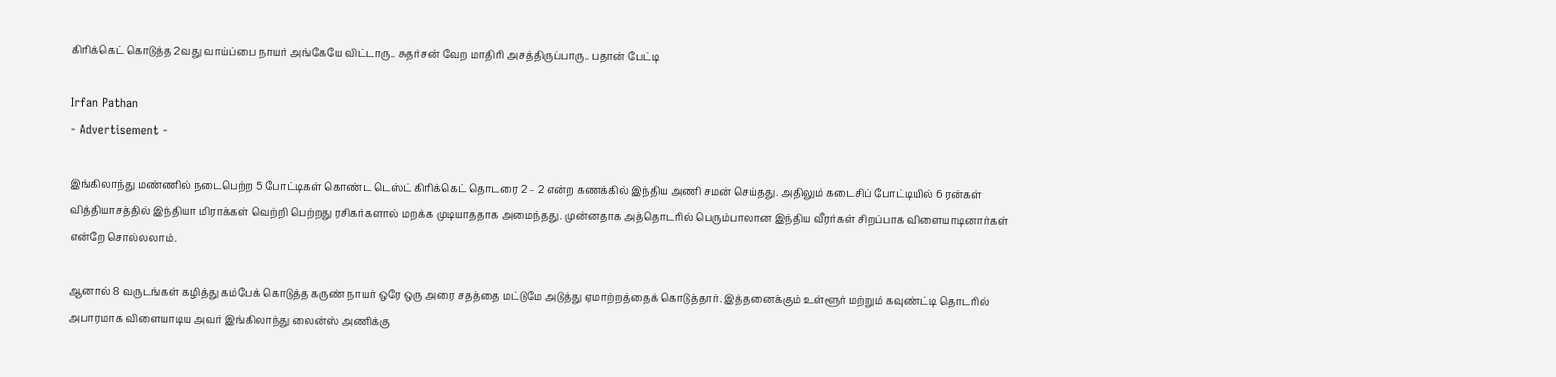கிரிக்கெட் கொடுத்த 2வது வாய்ப்பை நாயர் அங்கேயே விட்டாரு.. சுதர்சன் வேற மாதிரி அசத்திருப்பாரு.. பதான் பேட்டி

Irfan Pathan
- Advertisement -

இங்கிலாந்து மண்ணில் நடைபெற்ற 5 போட்டிகள் கொண்ட டெஸ்ட் கிரிக்கெட் தொடரை 2 – 2 என்ற கணக்கில் இந்திய அணி சமன் செய்தது. அதிலும் கடைசிப் போட்டியில் 6 ரன்கள் வித்தியாசத்தில் இந்தியா மிராக்கள் வெற்றி பெற்றது ரசிகர்களால் மறக்க முடியாததாக அமைந்தது. முன்னதாக அத்தொடரில் பெரும்பாலான இந்திய வீரர்கள் சிறப்பாக விளையாடினார்கள் என்றே சொல்லலாம்.

ஆனால் 8 வருடங்கள் கழித்து கம்பேக் கொடுத்த கருண் நாயர் ஒரே ஒரு அரை சதத்தை மட்டுமே அடுத்து ஏமாற்றத்தைக் கொடுத்தார். இத்தனைக்கும் உள்ளூர் மற்றும் கவுண்ட்டி தொடரில் அபாரமாக விளையாடிய அவர் இங்கிலாந்து லைன்ஸ் அணிக்கு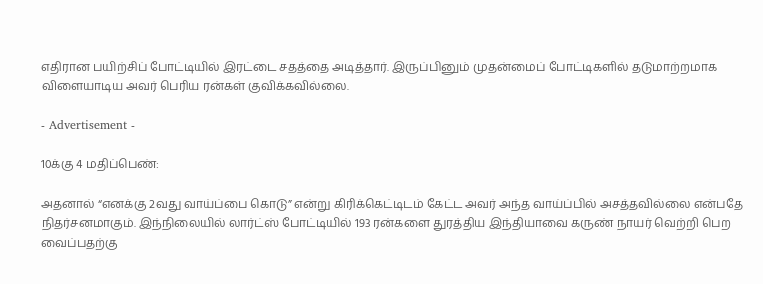எதிரான பயிற்சிப் போட்டியில் இரட்டை சதத்தை அடித்தார். இருப்பினும் முதன்மைப் போட்டிகளில் தடுமாற்றமாக விளையாடிய அவர் பெரிய ரன்கள் குவிக்கவில்லை.

- Advertisement -

10க்கு 4 மதிப்பெண்:

அதனால் “எனக்கு 2வது வாய்ப்பை கொடு” என்று கிரிக்கெட்டிடம் கேட்ட அவர் அந்த வாய்ப்பில் அசத்தவில்லை என்பதே நிதர்சனமாகும். இந்நிலையில் லார்ட்ஸ் போட்டியில் 193 ரன்களை துரத்திய இந்தியாவை கருண் நாயர் வெற்றி பெற வைப்பதற்கு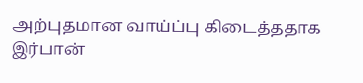அற்புதமான வாய்ப்பு கிடைத்ததாக இர்பான்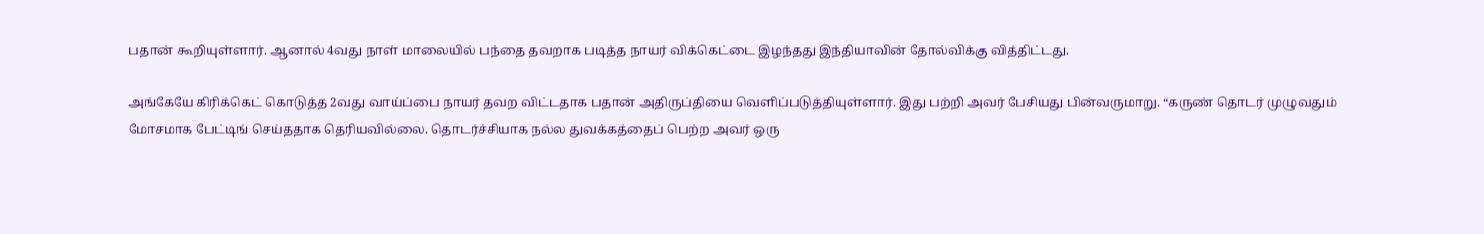பதான் கூறியுள்ளார். ஆனால் 4வது நாள் மாலையில் பந்தை தவறாக படித்த நாயர் விக்கெட்டை இழந்தது இந்தியாவின் தோல்விக்கு வித்திட்டது.

அங்கேயே கிரிக்கெட் கொடுத்த 2வது வாய்ப்பை நாயர் தவற விட்டதாக பதான் அதிருப்தியை வெளிப்படுத்தியுள்ளார். இது பற்றி அவர் பேசியது பின்வருமாறு. “கருண் தொடர் முழுவதும் மோசமாக பேட்டிங் செய்ததாக தெரியவில்லை. தொடர்ச்சியாக நல்ல துவக்கத்தைப் பெற்ற அவர் ஒரு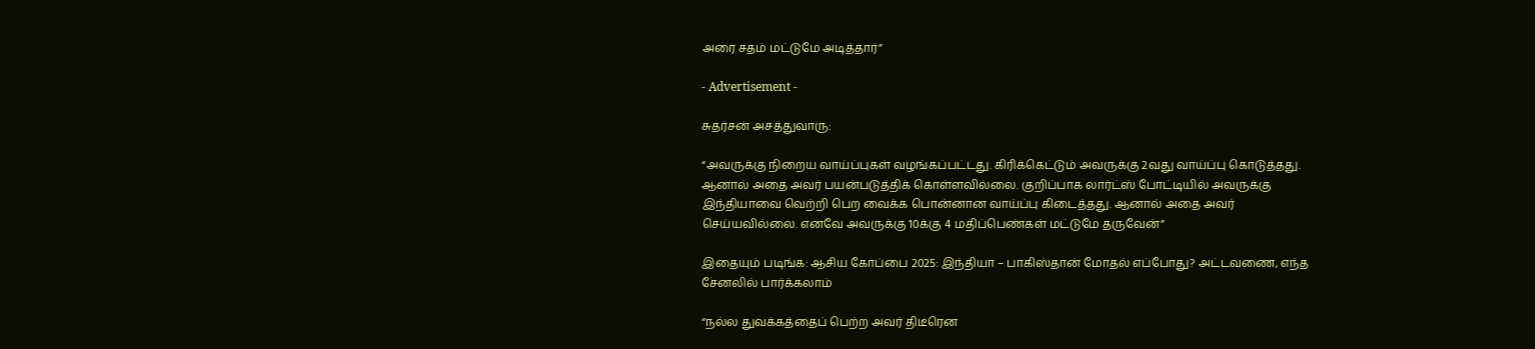அரை சதம் மட்டுமே அடித்தார்”

- Advertisement -

சுதர்சன் அசத்துவாரு:

“அவருக்கு நிறைய வாய்ப்புகள் வழங்கப்பட்டது. கிரிக்கெட்டும் அவருக்கு 2வது வாய்ப்பு கொடுத்தது. ஆனால் அதை அவர் பயன்படுத்திக் கொள்ளவில்லை. குறிப்பாக லார்ட்ஸ் போட்டியில் அவருக்கு இந்தியாவை வெற்றி பெற வைக்க பொன்னான வாய்ப்பு கிடைத்தது. ஆனால் அதை அவர் செய்யவில்லை. எனவே அவருக்கு 10க்கு 4 மதிப்பெண்கள் மட்டுமே தருவேன்”

இதையும் படிங்க: ஆசிய கோப்பை 2025: இந்தியா – பாகிஸ்தான் மோதல் எப்போது? அட்டவணை, எந்த சேனலில் பார்க்கலாம்

“நல்ல துவக்கத்தைப் பெற்ற அவர் திடீரென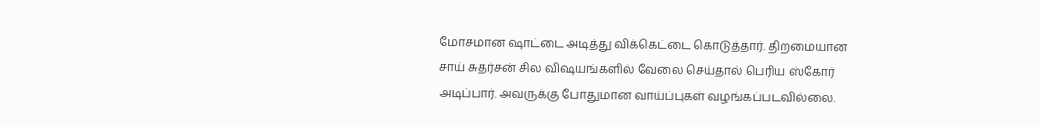மோசமான ஷாட்டை அடித்து விக்கெட்டை கொடுத்தார். திறமையான சாய் சுதர்சன் சில விஷயங்களில் வேலை செய்தால் பெரிய ஸ்கோர் அடிப்பார். அவருக்கு போதுமான வாய்ப்புகள் வழங்கப்படவில்லை.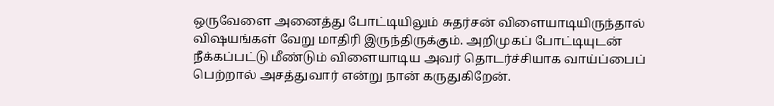ஒருவேளை அனைத்து போட்டியிலும் சுதர்சன் விளையாடியிருந்தால் விஷயங்கள் வேறு மாதிரி இருந்திருக்கும். அறிமுகப் போட்டியுடன் நீக்கப்பட்டு மீண்டும் விளையாடிய அவர் தொடர்ச்சியாக வாய்ப்பைப் பெற்றால் அசத்துவார் என்று நான் கருதுகிறேன்.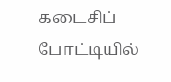கடைசிப் போட்டியில்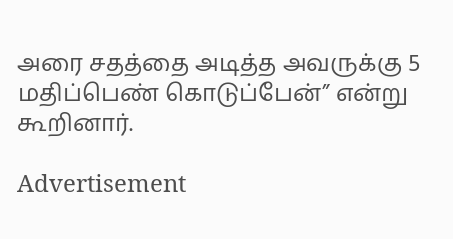அரை சதத்தை அடித்த அவருக்கு 5 மதிப்பெண் கொடுப்பேன்” என்று கூறினார்.

Advertisement